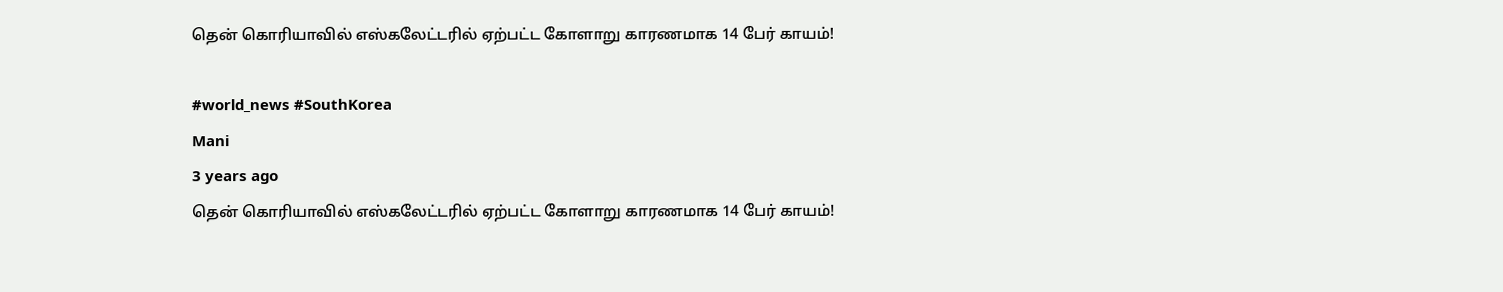தென் கொரியாவில் எஸ்கலேட்டரில் ஏற்பட்ட கோளாறு காரணமாக 14 பேர் காயம்!

#world_news #SouthKorea
Mani
3 years ago
தென் கொரியாவில் எஸ்கலேட்டரில் ஏற்பட்ட கோளாறு காரணமாக 14 பேர் காயம்!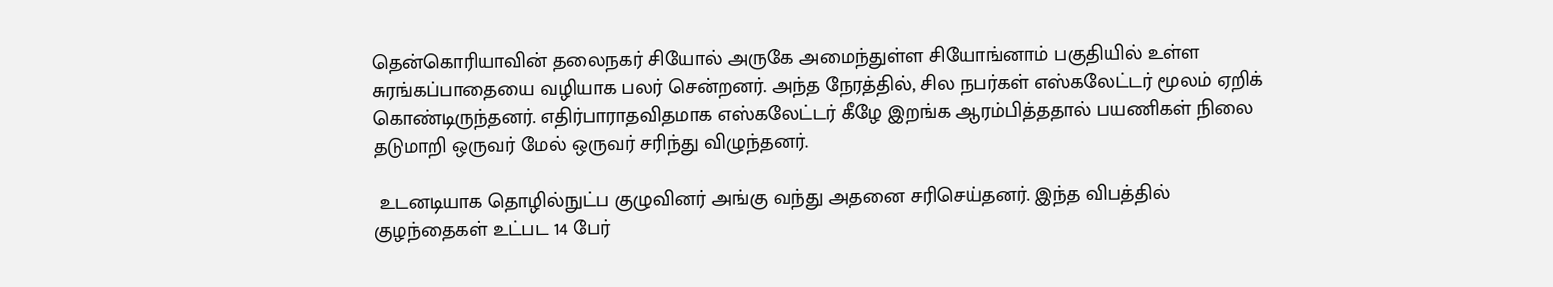தென்கொரியாவின் தலைநகர் சியோல் அருகே அமைந்துள்ள சியோங்னாம் பகுதியில் உள்ள சுரங்கப்பாதையை வழியாக பலர் சென்றனர். அந்த நேரத்தில், சில நபர்கள் எஸ்கலேட்டர் மூலம் ஏறிக் கொண்டிருந்தனர். எதிர்பாராதவிதமாக எஸ்கலேட்டர் கீழே இறங்க ஆரம்பித்ததால் பயணிகள் நிலை தடுமாறி ஒருவர் மேல் ஒருவர் சரிந்து விழுந்தனர்.

 உடனடியாக தொழில்நுட்ப குழுவினர் அங்கு வந்து அதனை சரிசெய்தனர். இந்த விபத்தில் குழந்தைகள் உட்பட 14 பேர்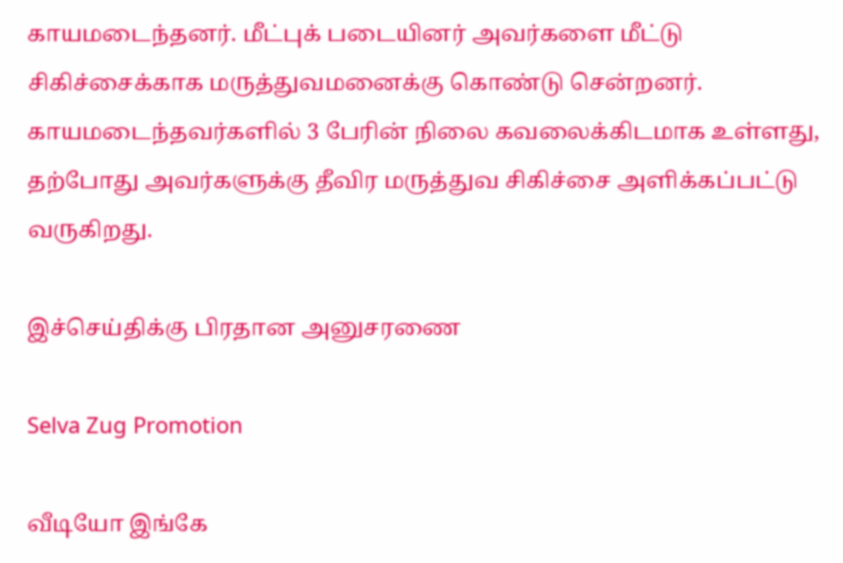காயமடைந்தனர். மீட்புக் படையினர் அவர்களை மீட்டு சிகிச்சைக்காக மருத்துவமனைக்கு கொண்டு சென்றனர். காயமடைந்தவர்களில் 3 பேரின் நிலை கவலைக்கிடமாக உள்ளது, தற்போது அவர்களுக்கு தீவிர மருத்துவ சிகிச்சை அளிக்கப்பட்டு வருகிறது.

இச்செய்திக்கு பிரதான அனுசரணை

Selva Zug Promotion

வீடியோ இங்கே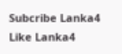Subcribe Lanka4
Like Lanka4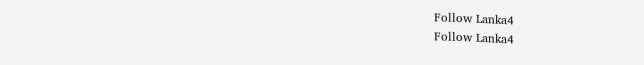Follow Lanka4
Follow Lanka4